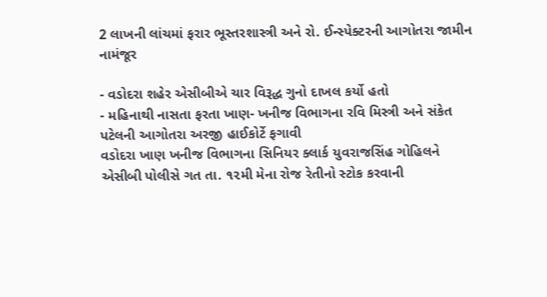2 લાખની લાંચમાં ફરાર ભૂસ્તરશાસ્ત્રી અને રો. ઈન્સ્પેક્ટરની આગોતરા જામીન નામંજૂર

- વડોદરા શહેર એસીબીએ ચાર વિરૂદ્ધ ગુનો દાખલ કર્યો હતો
- મહિનાથી નાસતા ફરતા ખાણ- ખનીજ વિભાગના રવિ મિસ્ત્રી અને સંકેત પટેલની આગોતરા અરજી હાઈકોર્ટે ફગાવી
વડોદરા ખાણ ખનીજ વિભાગના સિનિયર ક્લાર્ક યુવરાજસિંહ ગોહિલને એસીબી પોલીસે ગત તા. ૧૨મી મેના રોજ રેતીનો સ્ટોક કરવાની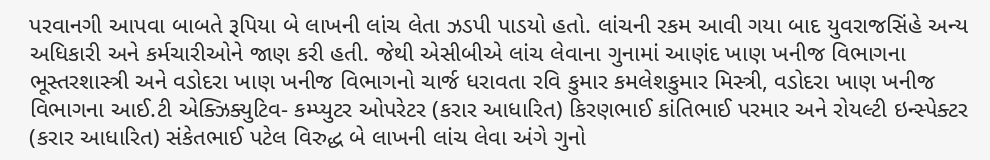પરવાનગી આપવા બાબતે રૂપિયા બે લાખની લાંચ લેતા ઝડપી પાડયો હતો. લાંચની રકમ આવી ગયા બાદ યુવરાજસિંહે અન્ય અધિકારી અને કર્મચારીઓને જાણ કરી હતી. જેથી એસીબીએ લાંચ લેવાના ગુનામાં આણંદ ખાણ ખનીજ વિભાગના ભૂસ્તરશાસ્ત્રી અને વડોદરા ખાણ ખનીજ વિભાગનો ચાર્જ ધરાવતા રવિ કુમાર કમલેશકુમાર મિસ્ત્રી, વડોદરા ખાણ ખનીજ વિભાગના આઈ.ટી એક્ઝિક્યુટિવ- કમ્પ્યુટર ઓપરેટર (કરાર આધારિત) કિરણભાઈ કાંતિભાઈ પરમાર અને રોયલ્ટી ઇન્સ્પેક્ટર (કરાર આધારિત) સંકેતભાઈ પટેલ વિરુદ્ધ બે લાખની લાંચ લેવા અંગે ગુનો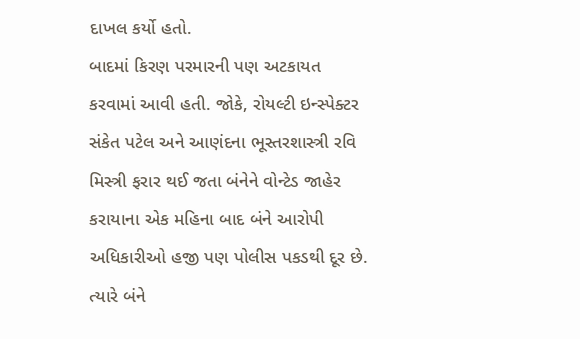દાખલ કર્યો હતો.
બાદમાં કિરણ પરમારની પણ અટકાયત કરવામાં આવી હતી. જોકે, રોયલ્ટી ઇન્સ્પેક્ટર સંકેત પટેલ અને આણંદના ભૂસ્તરશાસ્ત્રી રવિ મિસ્ત્રી ફરાર થઈ જતા બંનેને વોન્ટેડ જાહેર કરાયાના એક મહિના બાદ બંને આરોપી અધિકારીઓ હજી પણ પોલીસ પકડથી દૂર છે. ત્યારે બંને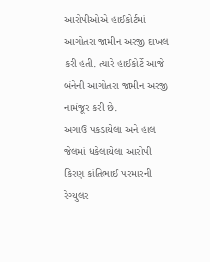આરોપીઓએ હાઈકોર્ટમાં આગોતરા જામીન અરજી દાખલ કરી હતી. ત્યારે હાઈકોર્ટે આજે બંનેની આગોતરા જામીન અરજી નામંજૂર કરી છે.
અગાઉ પકડાયેલા અને હાલ જેલમાં ધકેલાયેલા આરોપી કિરણ કાંતિભાઈ પરમારની રેગ્યુલર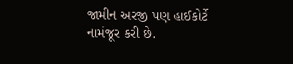જામીન અરજી પણ હાઈકોર્ટે નામંજૂર કરી છે.